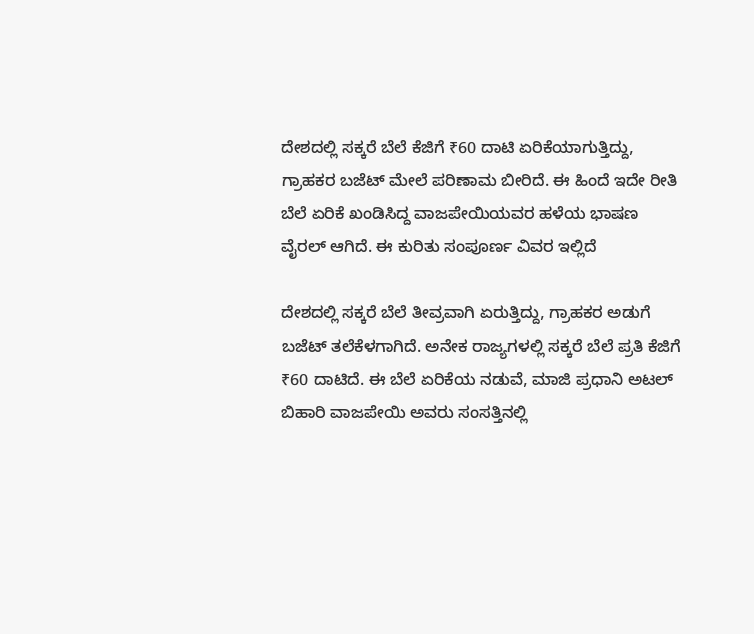ದೇಶದಲ್ಲಿ ಸಕ್ಕರೆ ಬೆಲೆ ಕೆಜಿಗೆ ₹60 ದಾಟಿ ಏರಿಕೆಯಾಗುತ್ತಿದ್ದು, ಗ್ರಾಹಕರ ಬಜೆಟ್ ಮೇಲೆ ಪರಿಣಾಮ ಬೀರಿದೆ. ಈ ಹಿಂದೆ ಇದೇ ರೀತಿ ಬೆಲೆ ಏರಿಕೆ ಖಂಡಿಸಿದ್ದ ವಾಜಪೇಯಿಯವರ ಹಳೆಯ ಭಾಷಣ ವೈರಲ್ ಆಗಿದೆ. ಈ ಕುರಿತು ಸಂಪೂರ್ಣ ವಿವರ ಇಲ್ಲಿದೆ

ದೇಶದಲ್ಲಿ ಸಕ್ಕರೆ ಬೆಲೆ ತೀವ್ರವಾಗಿ ಏರುತ್ತಿದ್ದು, ಗ್ರಾಹಕರ ಅಡುಗೆ ಬಜೆಟ್ ತಲೆಕೆಳಗಾಗಿದೆ. ಅನೇಕ ರಾಜ್ಯಗಳಲ್ಲಿ ಸಕ್ಕರೆ ಬೆಲೆ ಪ್ರತಿ ಕೆಜಿಗೆ ₹60 ದಾಟಿದೆ. ಈ ಬೆಲೆ ಏರಿಕೆಯ ನಡುವೆ, ಮಾಜಿ ಪ್ರಧಾನಿ ಅಟಲ್ ಬಿಹಾರಿ ವಾಜಪೇಯಿ ಅವರು ಸಂಸತ್ತಿನಲ್ಲಿ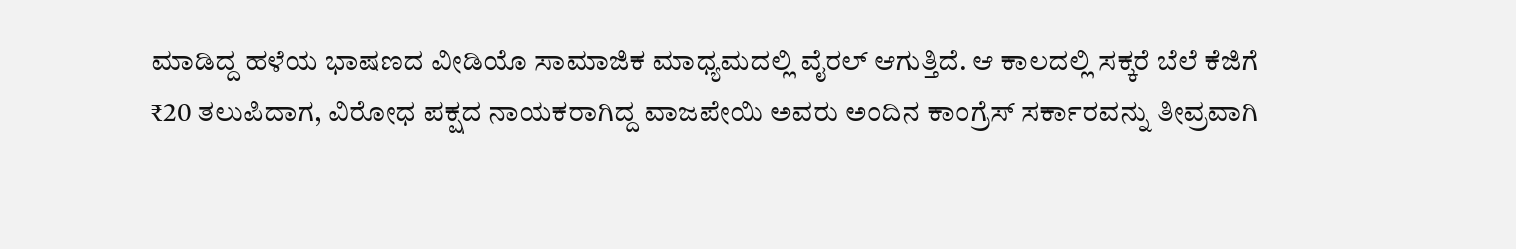ಮಾಡಿದ್ದ ಹಳೆಯ ಭಾಷಣದ ವೀಡಿಯೊ ಸಾಮಾಜಿಕ ಮಾಧ್ಯಮದಲ್ಲಿ ವೈರಲ್ ಆಗುತ್ತಿದೆ. ಆ ಕಾಲದಲ್ಲಿ ಸಕ್ಕರೆ ಬೆಲೆ ಕೆಜಿಗೆ ₹20 ತಲುಪಿದಾಗ, ವಿರೋಧ ಪಕ್ಷದ ನಾಯಕರಾಗಿದ್ದ ವಾಜಪೇಯಿ ಅವರು ಅಂದಿನ ಕಾಂಗ್ರೆಸ್ ಸರ್ಕಾರವನ್ನು ತೀವ್ರವಾಗಿ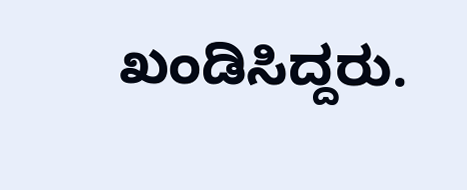ಖಂಡಿಸಿದ್ದರು.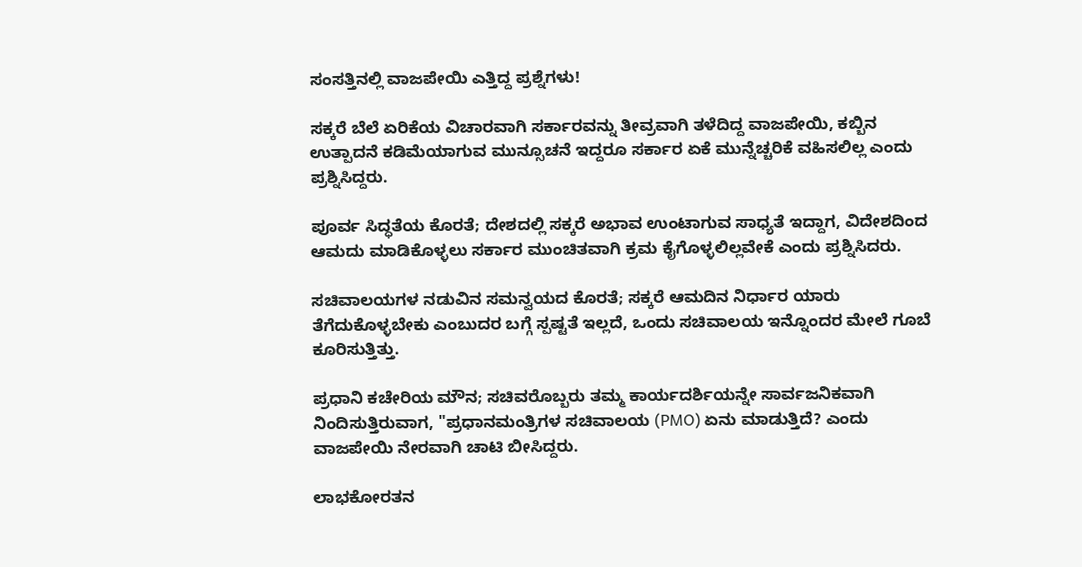ಸಂಸತ್ತಿನಲ್ಲಿ ವಾಜಪೇಯಿ ಎತ್ತಿದ್ದ ಪ್ರಶ್ನೆಗಳು!

ಸಕ್ಕರೆ ಬೆಲೆ ಏರಿಕೆಯ ವಿಚಾರವಾಗಿ ಸರ್ಕಾರವನ್ನು ತೀವ್ರವಾಗಿ ತಳೆದಿದ್ದ ವಾಜಪೇಯಿ, ಕಬ್ಬಿನ ಉತ್ಪಾದನೆ ಕಡಿಮೆಯಾಗುವ ಮುನ್ಸೂಚನೆ ಇದ್ದರೂ ಸರ್ಕಾರ ಏಕೆ ಮುನ್ನೆಚ್ಚರಿಕೆ ವಹಿಸಲಿಲ್ಲ ಎಂದು ಪ್ರಶ್ನಿಸಿದ್ದರು.

ಪೂರ್ವ ಸಿದ್ಧತೆಯ ಕೊರತೆ; ದೇಶದಲ್ಲಿ ಸಕ್ಕರೆ ಅಭಾವ ಉಂಟಾಗುವ ಸಾಧ್ಯತೆ ಇದ್ದಾಗ, ವಿದೇಶದಿಂದ ಆಮದು ಮಾಡಿಕೊಳ್ಳಲು ಸರ್ಕಾರ ಮುಂಚಿತವಾಗಿ ಕ್ರಮ ಕೈಗೊಳ್ಳಲಿಲ್ಲವೇಕೆ ಎಂದು ಪ್ರಶ್ನಿಸಿದರು.

ಸಚಿವಾಲಯಗಳ ನಡುವಿನ ಸಮನ್ವಯದ ಕೊರತೆ; ಸಕ್ಕರೆ ಆಮದಿನ ನಿರ್ಧಾರ ಯಾರು ತೆಗೆದುಕೊಳ್ಳಬೇಕು ಎಂಬುದರ ಬಗ್ಗೆ ಸ್ಪಷ್ಟತೆ ಇಲ್ಲದೆ, ಒಂದು ಸಚಿವಾಲಯ ಇನ್ನೊಂದರ ಮೇಲೆ ಗೂಬೆ ಕೂರಿಸುತ್ತಿತ್ತು.

ಪ್ರಧಾನಿ ಕಚೇರಿಯ ಮೌನ; ಸಚಿವರೊಬ್ಬರು ತಮ್ಮ ಕಾರ್ಯದರ್ಶಿಯನ್ನೇ ಸಾರ್ವಜನಿಕವಾಗಿ ನಿಂದಿಸುತ್ತಿರುವಾಗ, "ಪ್ರಧಾನಮಂತ್ರಿಗಳ ಸಚಿವಾಲಯ (PMO) ಏನು ಮಾಡುತ್ತಿದೆ? ಎಂದು ವಾಜಪೇಯಿ ನೇರವಾಗಿ ಚಾಟಿ ಬೀಸಿದ್ದರು.

ಲಾಭಕೋರತನ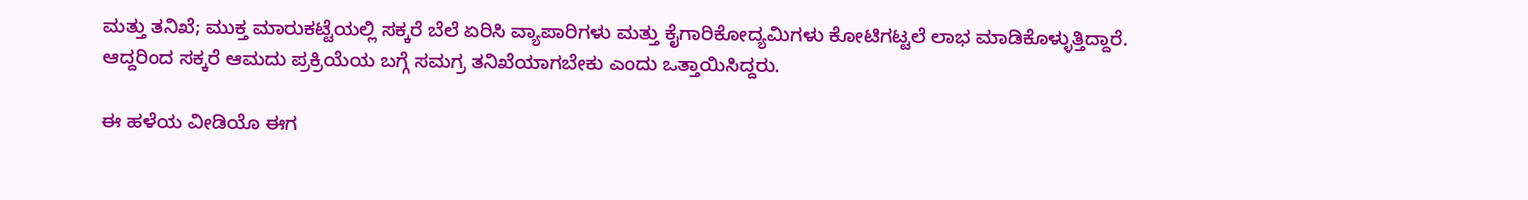ಮತ್ತು ತನಿಖೆ; ಮುಕ್ತ ಮಾರುಕಟ್ಟೆಯಲ್ಲಿ ಸಕ್ಕರೆ ಬೆಲೆ ಏರಿಸಿ ವ್ಯಾಪಾರಿಗಳು ಮತ್ತು ಕೈಗಾರಿಕೋದ್ಯಮಿಗಳು ಕೋಟಿಗಟ್ಟಲೆ ಲಾಭ ಮಾಡಿಕೊಳ್ಳುತ್ತಿದ್ದಾರೆ. ಆದ್ದರಿಂದ ಸಕ್ಕರೆ ಆಮದು ಪ್ರಕ್ರಿಯೆಯ ಬಗ್ಗೆ ಸಮಗ್ರ ತನಿಖೆಯಾಗಬೇಕು ಎಂದು ಒತ್ತಾಯಿಸಿದ್ದರು.

ಈ ಹಳೆಯ ವೀಡಿಯೊ ಈಗ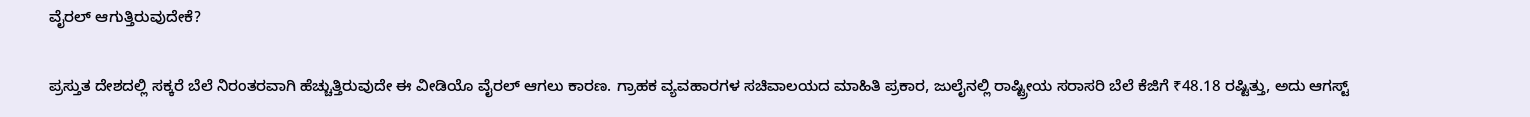ವೈರಲ್ ಆಗುತ್ತಿರುವುದೇಕೆ?

ಪ್ರಸ್ತುತ ದೇಶದಲ್ಲಿ ಸಕ್ಕರೆ ಬೆಲೆ ನಿರಂತರವಾಗಿ ಹೆಚ್ಚುತ್ತಿರುವುದೇ ಈ ವೀಡಿಯೊ ವೈರಲ್ ಆಗಲು ಕಾರಣ. ಗ್ರಾಹಕ ವ್ಯವಹಾರಗಳ ಸಚಿವಾಲಯದ ಮಾಹಿತಿ ಪ್ರಕಾರ, ಜುಲೈನಲ್ಲಿ ರಾಷ್ಟ್ರೀಯ ಸರಾಸರಿ ಬೆಲೆ ಕೆಜಿಗೆ ₹48.18 ರಷ್ಟಿತ್ತು, ಅದು ಆಗಸ್ಟ್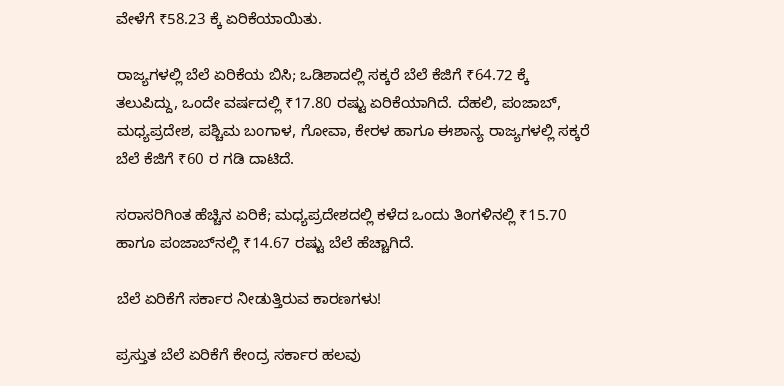ವೇಳೆಗೆ ₹58.23 ಕ್ಕೆ ಏರಿಕೆಯಾಯಿತು.

ರಾಜ್ಯಗಳಲ್ಲಿ ಬೆಲೆ ಏರಿಕೆಯ ಬಿಸಿ; ಒಡಿಶಾದಲ್ಲಿ ಸಕ್ಕರೆ ಬೆಲೆ ಕೆಜಿಗೆ ₹64.72 ಕ್ಕೆ ತಲುಪಿದ್ದು, ಒಂದೇ ವರ್ಷದಲ್ಲಿ ₹17.80 ರಷ್ಟು ಏರಿಕೆಯಾಗಿದೆ. ದೆಹಲಿ, ಪಂಜಾಬ್, ಮಧ್ಯಪ್ರದೇಶ, ಪಶ್ಚಿಮ ಬಂಗಾಳ, ಗೋವಾ, ಕೇರಳ ಹಾಗೂ ಈಶಾನ್ಯ ರಾಜ್ಯಗಳಲ್ಲಿ ಸಕ್ಕರೆ ಬೆಲೆ ಕೆಜಿಗೆ ₹60 ರ ಗಡಿ ದಾಟಿದೆ.

ಸರಾಸರಿಗಿಂತ ಹೆಚ್ಚಿನ ಏರಿಕೆ; ಮಧ್ಯಪ್ರದೇಶದಲ್ಲಿ ಕಳೆದ ಒಂದು ತಿಂಗಳಿನಲ್ಲಿ ₹15.70 ಹಾಗೂ ಪಂಜಾಬ್‌ನಲ್ಲಿ ₹14.67 ರಷ್ಟು ಬೆಲೆ ಹೆಚ್ಚಾಗಿದೆ.

ಬೆಲೆ ಏರಿಕೆಗೆ ಸರ್ಕಾರ ನೀಡುತ್ತಿರುವ ಕಾರಣಗಳು!

ಪ್ರಸ್ತುತ ಬೆಲೆ ಏರಿಕೆಗೆ ಕೇಂದ್ರ ಸರ್ಕಾರ ಹಲವು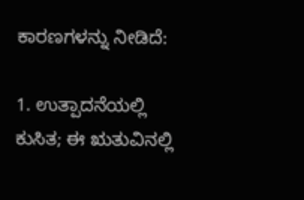ಕಾರಣಗಳನ್ನು ನೀಡಿದೆ:

1. ಉತ್ಪಾದನೆಯಲ್ಲಿ ಕುಸಿತ; ಈ ಋತುವಿನಲ್ಲಿ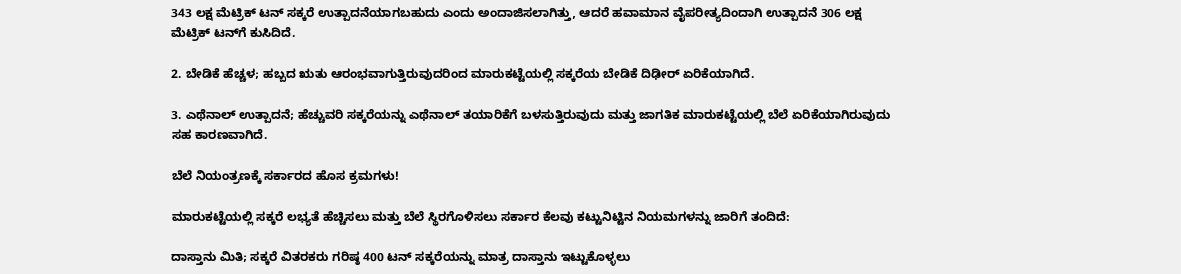343 ಲಕ್ಷ ಮೆಟ್ರಿಕ್ ಟನ್ ಸಕ್ಕರೆ ಉತ್ಪಾದನೆಯಾಗಬಹುದು ಎಂದು ಅಂದಾಜಿಸಲಾಗಿತ್ತು, ಆದರೆ ಹವಾಮಾನ ವೈಪರೀತ್ಯದಿಂದಾಗಿ ಉತ್ಪಾದನೆ 306 ಲಕ್ಷ ಮೆಟ್ರಿಕ್ ಟನ್‌ಗೆ ಕುಸಿದಿದೆ.

2. ಬೇಡಿಕೆ ಹೆಚ್ಚಳ; ಹಬ್ಬದ ಋತು ಆರಂಭವಾಗುತ್ತಿರುವುದರಿಂದ ಮಾರುಕಟ್ಟೆಯಲ್ಲಿ ಸಕ್ಕರೆಯ ಬೇಡಿಕೆ ದಿಢೀರ್ ಏರಿಕೆಯಾಗಿದೆ.

3. ಎಥೆನಾಲ್ ಉತ್ಪಾದನೆ; ಹೆಚ್ಚುವರಿ ಸಕ್ಕರೆಯನ್ನು ಎಥೆನಾಲ್ ತಯಾರಿಕೆಗೆ ಬಳಸುತ್ತಿರುವುದು ಮತ್ತು ಜಾಗತಿಕ ಮಾರುಕಟ್ಟೆಯಲ್ಲಿ ಬೆಲೆ ಏರಿಕೆಯಾಗಿರುವುದು ಸಹ ಕಾರಣವಾಗಿದೆ.

ಬೆಲೆ ನಿಯಂತ್ರಣಕ್ಕೆ ಸರ್ಕಾರದ ಹೊಸ ಕ್ರಮಗಳು!

ಮಾರುಕಟ್ಟೆಯಲ್ಲಿ ಸಕ್ಕರೆ ಲಭ್ಯತೆ ಹೆಚ್ಚಿಸಲು ಮತ್ತು ಬೆಲೆ ಸ್ಥಿರಗೊಳಿಸಲು ಸರ್ಕಾರ ಕೆಲವು ಕಟ್ಟುನಿಟ್ಟಿನ ನಿಯಮಗಳನ್ನು ಜಾರಿಗೆ ತಂದಿದೆ:

ದಾಸ್ತಾನು ಮಿತಿ; ಸಕ್ಕರೆ ವಿತರಕರು ಗರಿಷ್ಠ 400 ಟನ್ ಸಕ್ಕರೆಯನ್ನು ಮಾತ್ರ ದಾಸ್ತಾನು ಇಟ್ಟುಕೊಳ್ಳಲು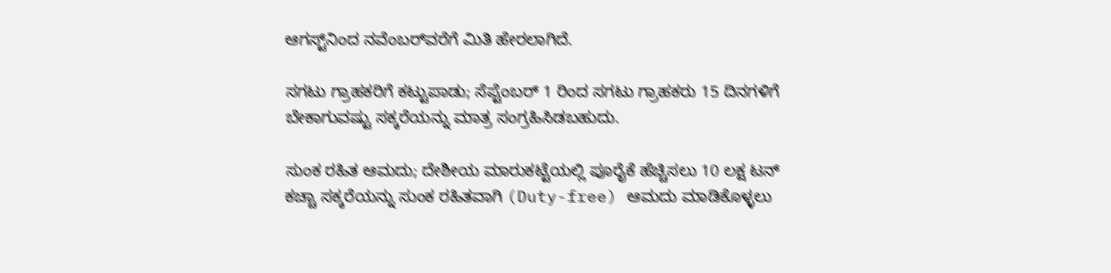ಆಗಸ್ಟ್‌ನಿಂದ ನವೆಂಬರ್‌ವರೆಗೆ ಮಿತಿ ಹೇರಲಾಗಿದೆ.

ಸಗಟು ಗ್ರಾಹಕರಿಗೆ ಕಟ್ಟುಪಾಡು; ಸೆಪ್ಟೆಂಬರ್ 1 ರಿಂದ ಸಗಟು ಗ್ರಾಹಕರು 15 ದಿನಗಳಿಗೆ ಬೇಕಾಗುವಷ್ಟು ಸಕ್ಕರೆಯನ್ನು ಮಾತ್ರ ಸಂಗ್ರಹಿಸಿಡಬಹುದು.

ಸುಂಕ ರಹಿತ ಆಮದು; ದೇಶೀಯ ಮಾರುಕಟ್ಟೆಯಲ್ಲಿ ಪೂರೈಕೆ ಹೆಚ್ಚಿಸಲು 10 ಲಕ್ಷ ಟನ್ ಕಚ್ಚಾ ಸಕ್ಕರೆಯನ್ನು ಸುಂಕ ರಹಿತವಾಗಿ (Duty-free) ಆಮದು ಮಾಡಿಕೊಳ್ಳಲು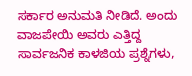ಸರ್ಕಾರ ಅನುಮತಿ ನೀಡಿದೆ. ಅಂದು ವಾಜಪೇಯಿ ಅವರು ಎತ್ತಿದ್ದ ಸಾರ್ವಜನಿಕ ಕಾಳಜಿಯ ಪ್ರಶ್ನೆಗಳು,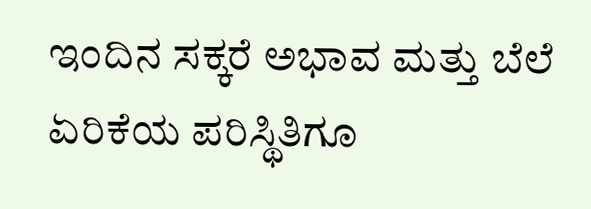ಇಂದಿನ ಸಕ್ಕರೆ ಅಭಾವ ಮತ್ತು ಬೆಲೆ ಏರಿಕೆಯ ಪರಿಸ್ಥಿತಿಗೂ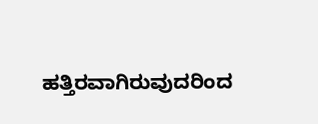ಹತ್ತಿರವಾಗಿರುವುದರಿಂದ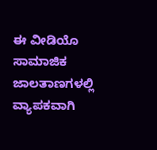ಈ ವೀಡಿಯೊ ಸಾಮಾಜಿಕ ಜಾಲತಾಣಗಳಲ್ಲಿ ವ್ಯಾಪಕವಾಗಿ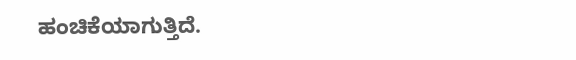ಹಂಚಿಕೆಯಾಗುತ್ತಿದೆ.